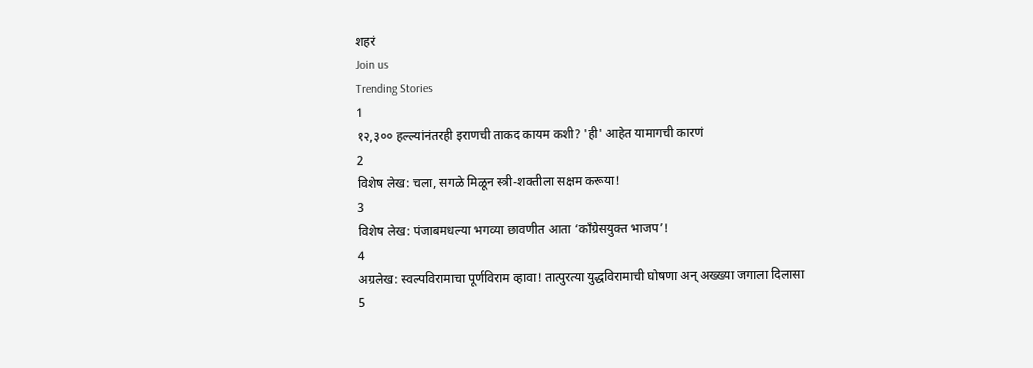शहरं
Join us
Trending Stories
1
१२,३०० हल्ल्यांनंतरही इराणची ताकद कायम कशी? 'ही' आहेत यामागची कारणं
2
विशेष लेख: चला, सगळे मिळून स्त्री-शक्तीला सक्षम करूया!
3
विशेष लेख: पंजाबमधल्या भगव्या छावणीत आता ‘काँग्रेसयुक्त भाजप’!
4
अग्रलेख: स्वल्पविरामाचा पूर्णविराम व्हावा! तात्पुरत्या युद्धविरामाची घोषणा अन् अख्ख्या जगाला दिलासा
5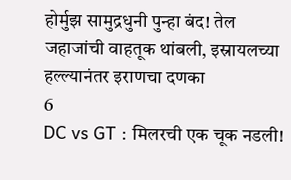होर्मुझ सामुद्रधुनी पुन्हा बंद! तेल जहाजांची वाहतूक थांबली, इस्रायलच्या हल्ल्यानंतर इराणचा दणका
6
DC vs GT : मिलरची एक चूक नडली!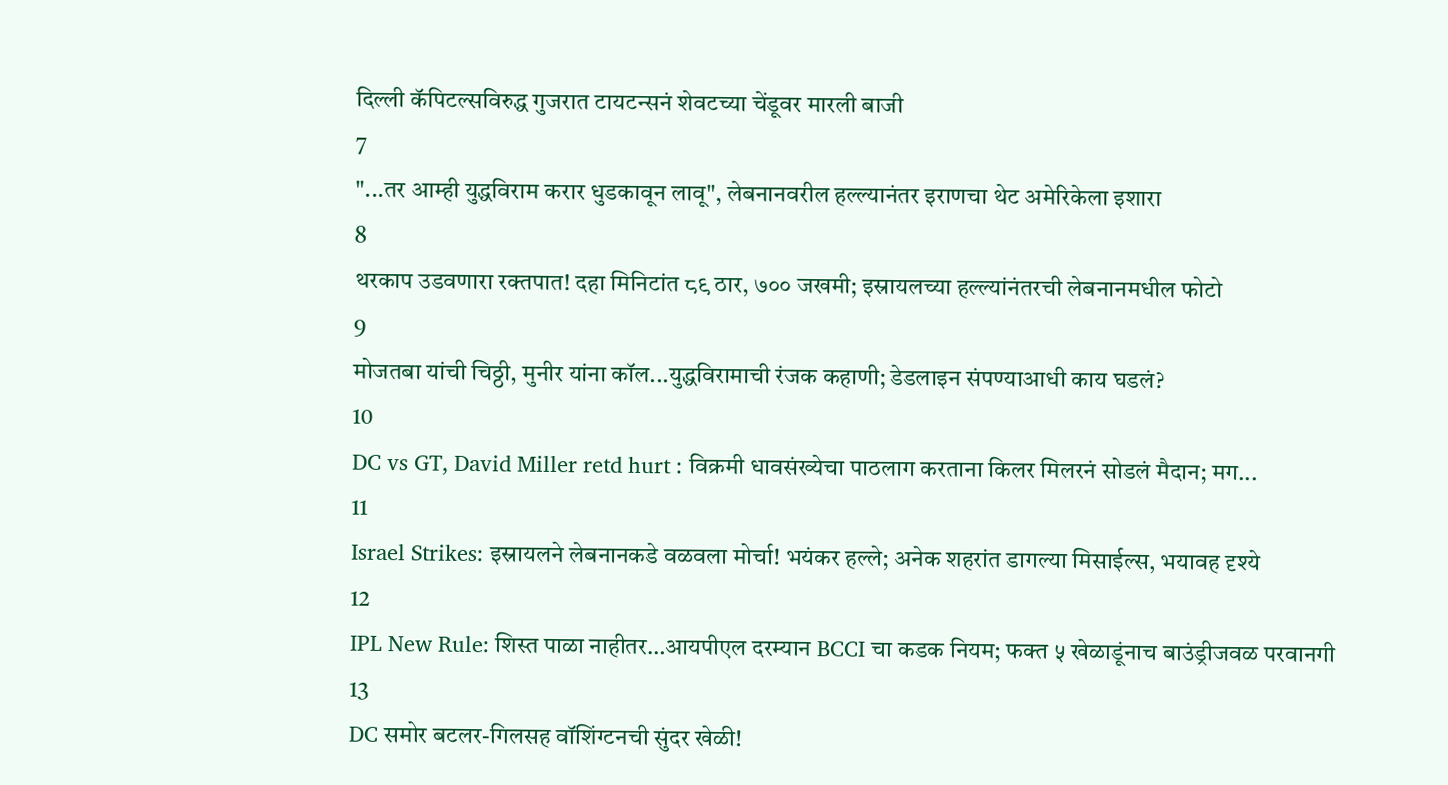दिल्ली कॅपिटल्सविरुद्ध गुजरात टायटन्सनं शेवटच्या चेंडूवर मारली बाजी
7
"...तर आम्ही युद्धविराम करार धुडकावून लावू", लेबनानवरील हल्ल्यानंतर इराणचा थेट अमेरिकेला इशारा
8
थरकाप उडवणारा रक्तपात! दहा मिनिटांत ८९ ठार, ७०० जखमी; इस्रायलच्या हल्ल्यांनंतरची लेबनानमधील फोटो
9
मोजतबा यांची चिठ्ठी, मुनीर यांना कॉल...युद्धविरामाची रंजक कहाणी; डेडलाइन संपण्याआधी काय घडलं?
10
DC vs GT, David Miller retd hurt : विक्रमी धावसंख्येचा पाठलाग करताना किलर मिलरनं सोडलं मैदान; मग...
11
Israel Strikes: इस्रायलने लेबनानकडे वळवला मोर्चा! भयंकर हल्ले; अनेक शहरांत डागल्या मिसाईल्स, भयावह दृश्ये
12
IPL New Rule: शिस्त पाळा नाहीतर…आयपीएल दरम्यान BCCI चा कडक नियम; फक्त ५ खेळाडूंनाच बाउंड्रीजवळ परवानगी
13
DC समोर बटलर-गिलसह वॉशिंग्टनची सुंदर खेळी!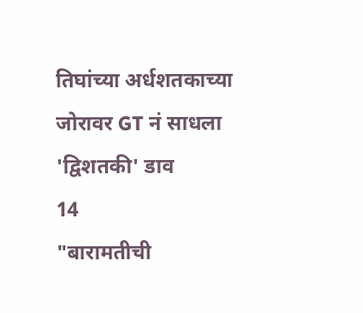तिघांच्या अर्धशतकाच्या जोरावर GT नं साधला 'द्विशतकी' डाव
14
"बारामतीची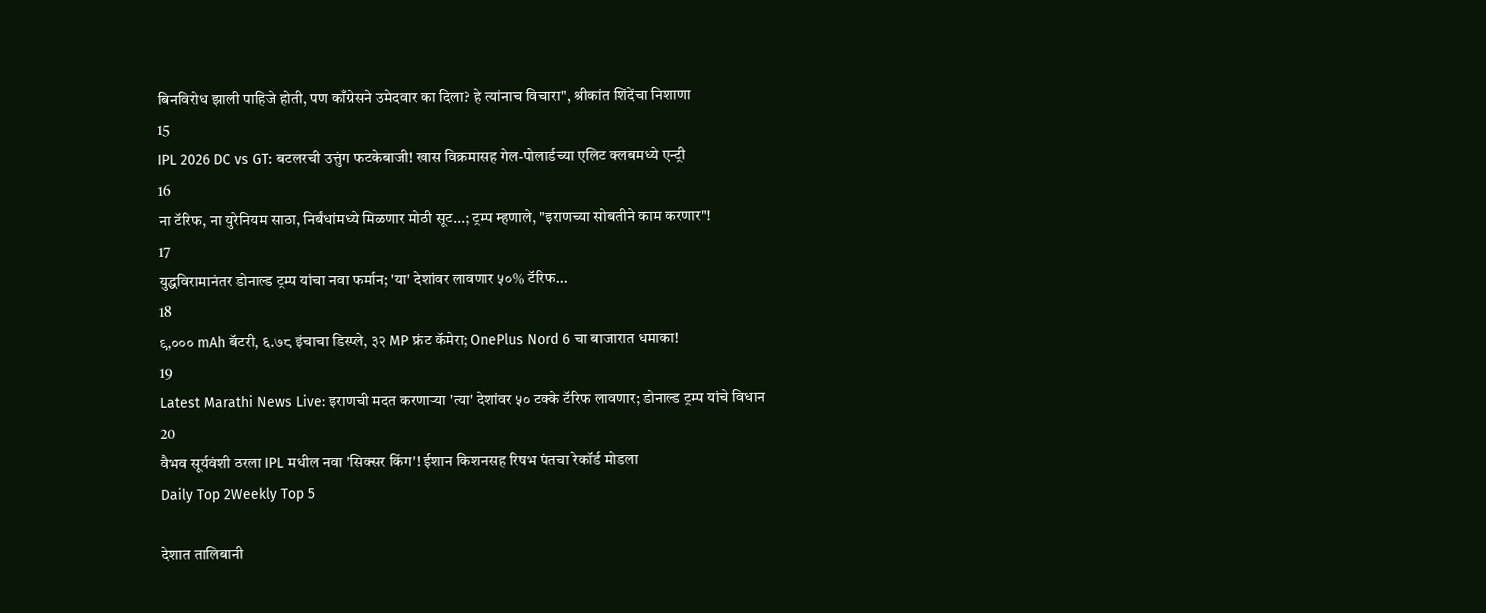बिनविरोध झाली पाहिजे होती, पण काँग्रेसने उमेदवार का दिला? हे त्यांनाच विचारा", श्रीकांत शिंदेंचा निशाणा
15
IPL 2026 DC vs GT: बटलरची उत्तुंग फटकेबाजी! खास विक्रमासह गेल-पोलार्डच्या एलिट क्लबमध्ये एन्ट्री
16
ना टॅरिफ, ना युरेनियम साठा, निर्बंधांमध्ये मिळणार मोठी सूट...; ट्रम्प म्हणाले, "इराणच्या सोबतीने काम करणार"!
17
युद्धविरामानंतर डोनाल्ड ट्रम्प यांचा नवा फर्मान; 'या' देशांवर लावणार ५०% टॅरिफ...
18
९,००० mAh बॅटरी, ६.७८ इंचाचा डिस्प्ले, ३२ MP फ्रंट कॅमेरा; OnePlus Nord 6 चा बाजारात धमाका!
19
Latest Marathi News Live: इराणची मदत करणाऱ्या 'त्या' देशांवर ५० टक्के टॅरिफ लावणार; डोनाल्ड ट्रम्प यांचे विधान
20
वैभव सूर्यवंशी ठरला IPL मधील नवा 'सिक्सर किंग'! ईशान किशनसह रिषभ पंतचा रेकॉर्ड मोडला
Daily Top 2Weekly Top 5

देशात तालिबानी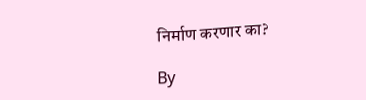निर्माण करणार का?

By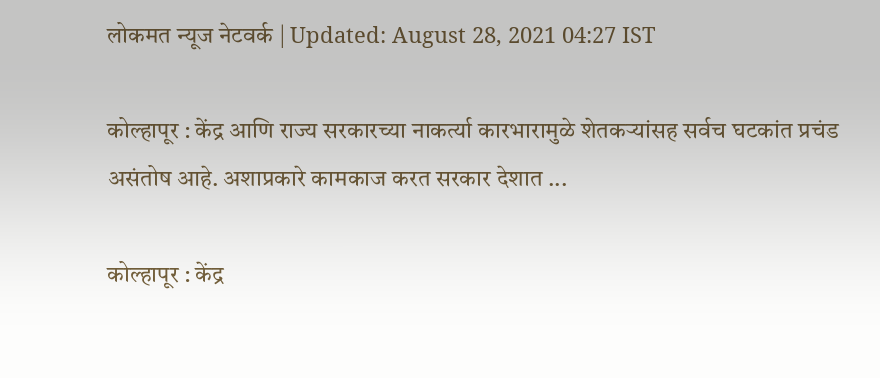लोकमत न्यूज नेटवर्क | Updated: August 28, 2021 04:27 IST

कोल्हापूर : केंद्र आणि राज्य सरकारच्या नाकर्त्या कारभारामुळे शेतकऱ्यांसह सर्वच घटकांत प्रचंड असंतोष आहे. अशाप्रकारे कामकाज करत सरकार देशात ...

कोल्हापूर : केंद्र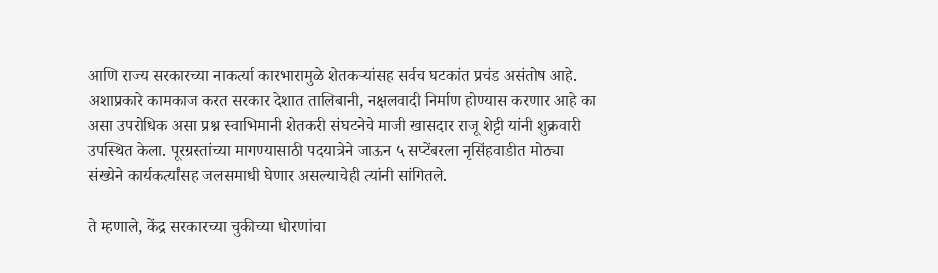आणि राज्य सरकारच्या नाकर्त्या कारभारामुळे शेतकऱ्यांसह सर्वच घटकांत प्रचंड असंतोष आहे. अशाप्रकारे कामकाज करत सरकार देशात तालिबानी, नक्षलवादी निर्माण होण्यास करणार आहे का असा उपरोधिक असा प्रश्न स्वाभिमानी शेतकरी संघटनेचे माजी खासदार राजू शेट्टी यांनी शुक्रवारी उपस्थित केला. पूरग्रस्तांच्या मागण्यासाठी पदयात्रेने जाऊन ५ सप्टेंबरला नृसिंहवाडीत मोठ्या संख्येने कार्यकर्त्यांसह जलसमाधी घेणार असल्याचेही त्यांनी सांगितले.

ते म्हणाले, केंद्र सरकारच्या चुकीच्या धोरणांचा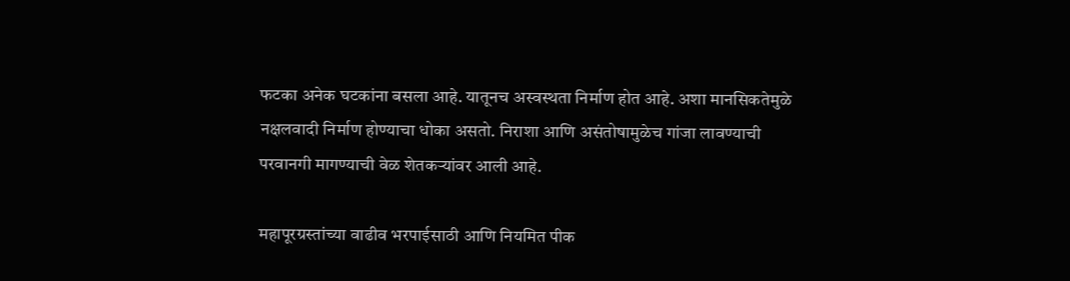फटका अनेक घटकांना बसला आहे. यातूनच अस्वस्थता निर्माण होत आहे. अशा मानसिकतेमुळे नक्षलवादी निर्माण होण्याचा धोका असतो. निराशा आणि असंतोषामुळेच गांजा लावण्याची परवानगी मागण्याची वेळ शेतकऱ्यांवर आली आहे.

महापूरग्रस्तांच्या वाढीव भरपाईसाठी आणि नियमित पीक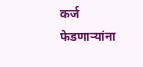कर्ज फेडणाऱ्यांना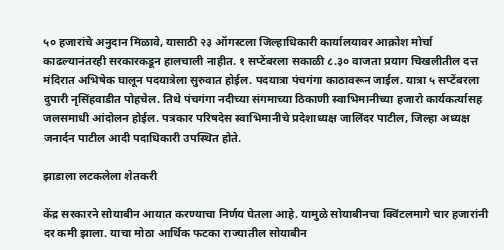५० हजारांचे अनुदान मिळावे, यासाठी २३ ऑगस्टला जिल्हाधिकारी कार्यालयावर आक्रोश मोर्चा काढल्यानंतरही सरकारकडून हालचाली नाहीत. १ सप्टेंबरला सकाळी ८.३० वाजता प्रयाग चिखलीतील दत्त मंदिरात अभिषेक घालून पदयात्रेला सुरुवात होईल. पदयात्रा पंचगंगा काठावरून जाईल. यात्रा ५ सप्टेंबरला दुपारी नृसिंहवाडीत पोहचेल. तिथे पंचगंगा नदीच्या संगमाच्या ठिकाणी स्वाभिमानीच्या हजारो कार्यकर्त्यासह जलसमाधी आंदोलन होईल. पत्रकार परिषदेस स्वाभिमानीचे प्रदेशाध्यक्ष जालिंदर पाटील, जिल्हा अध्यक्ष जनार्दन पाटील आदी पदाधिकारी उपस्थित होते.

झाडाला लटकलेला शेतकरी

केंद्र सरकारने सोयाबीन आयात करण्याचा निर्णय घेतला आहे. यामुळे सोयाबीनचा क्विंटलमागे चार हजारांनी दर कमी झाला. याचा मोठा आर्थिक फटका राज्यातील सोयाबीन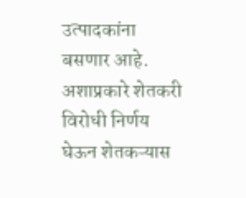उत्पादकांना बसणार आहे. अशाप्रकारे शेतकरी विरोधी निर्णय घेऊन शेतकऱ्यास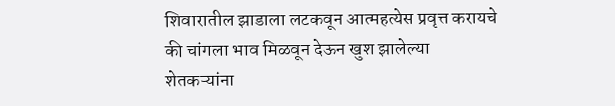शिवारातील झाडाला लटकवून आत्महत्येस प्रवृत्त करायचे की चांगला भाव मिळवून देऊन खुश झालेल्या शेतकऱ्यांना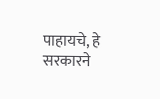पाहायचे, हे सरकारने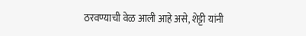ठरवण्याची वेळ आली आहे असे, शेट्टी यांनी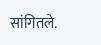सांगितले.